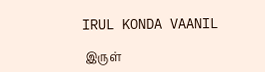IRUL KONDA VAANIL

 இருள்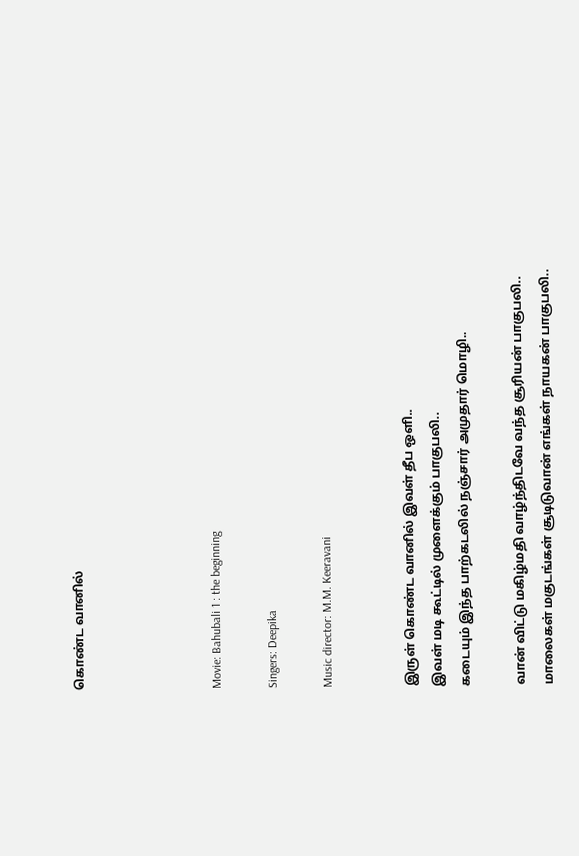கொண்ட வானில்




Movie: Bahubali 1 : the beginning

Singers: Deepika

Music director: M.M. Keeravani


இருள் கொண்ட வானில் இவள் தீப ஒளி..
இவள் மடி கூட்டில் முளைக்கும் பாகுபலி..
கடையும் இந்த பாற்கடலில் நஞ்சார் அமுதார் மொழி..

வான் விட்டு மகிழ்மதி வாழ்ந்திடவே வந்த சூரியன் பாகுபலி..
மாலைகள் மகுடங்கள் சூடிடுவான் எங்கள் நாயகன் பாகுபலி..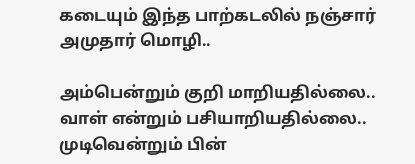கடையும் இந்த பாற்கடலில் நஞ்சார் அமுதார் மொழி..

அம்பென்றும் குறி மாறியதில்லை..
வாள் என்றும் பசியாறியதில்லை..
முடிவென்றும் பின்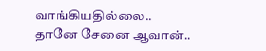வாங்கியதில்லை..
தானே சேனை ஆவான்..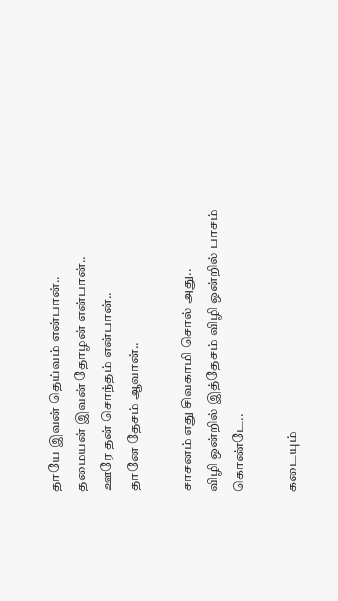தாயே இவன் தெய்வம் என்பான்..
தமையன் இவன் தோழன் என்பான்..
ஊரே தன் சொந்தம் என்பான்..
தானே தேசம் ஆவான்..

சாசனம் எது சிவகாமி சொல் அது..
விழி ஒன்றில் இத்தேசம் விழி ஒன்றில் பாசம் கொண்டே..

கடையும்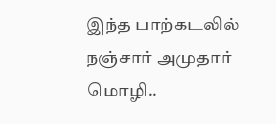இந்த பாற்கடலில் நஞ்சார் அமுதார் மொழி..